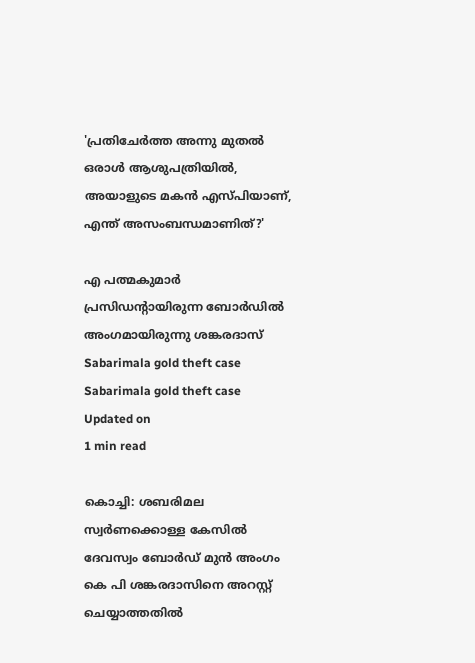'പ്രതിചേര്‍ത്ത അന്നു മുതല്‍ ഒരാള്‍ ആശുപത്രിയില്‍, അയാളുടെ മകന്‍ എസ്പിയാണ്, എന്ത് അസംബന്ധമാണിത്?'

എ പത്മകുമാര്‍ പ്രസിഡന്റായിരുന്ന ബോര്‍ഡില്‍ അംഗമായിരുന്നു ശങ്കരദാസ്
Sabarimala gold theft case
Sabarimala gold theft case
Updated on
1 min read

കൊച്ചി: ശബരിമല സ്വര്‍ണക്കൊള്ള കേസില്‍ ദേവസ്വം ബോര്‍ഡ് മുന്‍ അംഗം കെ പി ശങ്കരദാസിനെ അറസ്റ്റ് ചെയ്യാത്തതില്‍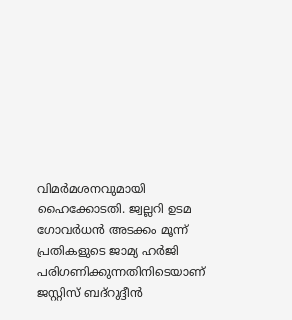വിമര്‍മശനവുമായി ഹൈക്കോടതി. ജ്വല്ലറി ഉടമ ഗോവര്‍ധന്‍ അടക്കം മൂന്ന് പ്രതികളുടെ ജാമ്യ ഹര്‍ജി പരിഗണിക്കുന്നതിനിടെയാണ് ജസ്റ്റിസ് ബദ്‌റുദ്ദീന്‍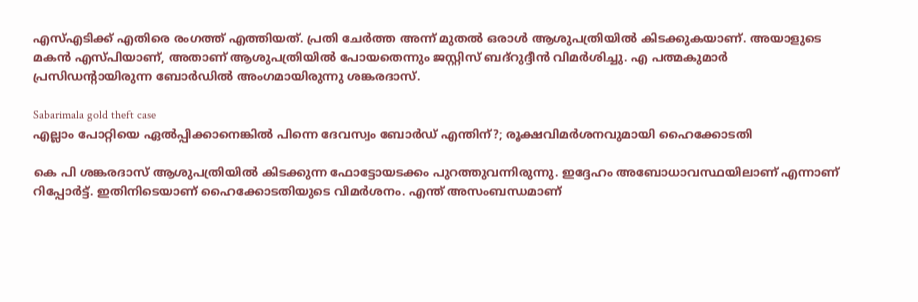എസ്എടിക്ക് എതിരെ രംഗത്ത് എത്തിയത്. പ്രതി ചേര്‍ത്ത അന്ന് മുതല്‍ ഒരാള്‍ ആശുപത്രിയില്‍ കിടക്കുകയാണ്. അയാളുടെ മകന്‍ എസ്പിയാണ്, അതാണ് ആശുപത്രിയില്‍ പോയതെന്നും ജസ്റ്റിസ് ബദ്‌റുദ്ദീന്‍ വിമര്‍ശിച്ചു. എ പത്മകുമാര്‍ പ്രസിഡന്റായിരുന്ന ബോര്‍ഡില്‍ അംഗമായിരുന്നു ശങ്കരദാസ്.

Sabarimala gold theft case
എല്ലാം പോറ്റിയെ ഏല്‍പ്പിക്കാനെങ്കില്‍ പിന്നെ ദേവസ്വം ബോര്‍ഡ് എന്തിന്?; രൂക്ഷവിമര്‍ശനവുമായി ഹൈക്കോടതി

കെ പി ശങ്കരദാസ് ആശുപത്രിയില്‍ കിടക്കുന്ന ഫോട്ടോയടക്കം പുറത്തുവന്നിരുന്നു. ഇദ്ദേഹം അബോധാവസ്ഥയിലാണ് എന്നാണ് റിപ്പോര്‍ട്ട്. ഇതിനിടെയാണ് ഹൈക്കോടതിയുടെ വിമര്‍ശനം. എന്ത് അസംബന്ധമാണ്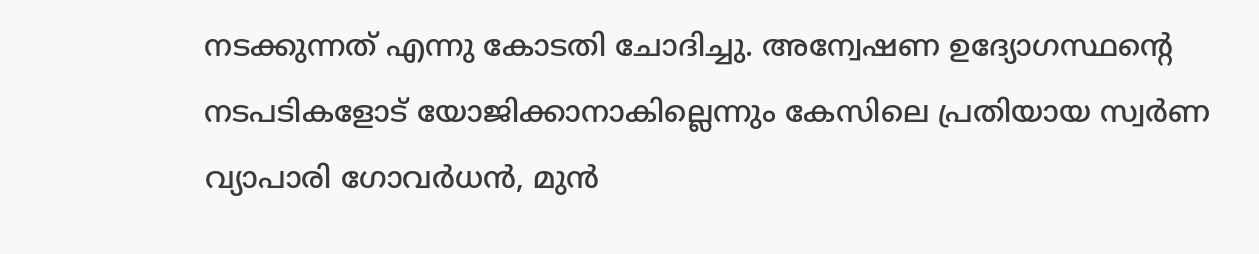നടക്കുന്നത് എന്നു കോടതി ചോദിച്ചു. അന്വേഷണ ഉദ്യോഗസ്ഥന്റെ നടപടികളോട് യോജിക്കാനാകില്ലെന്നും കേസിലെ പ്രതിയായ സ്വര്‍ണ വ്യാപാരി ഗോവര്‍ധന്‍, മുന്‍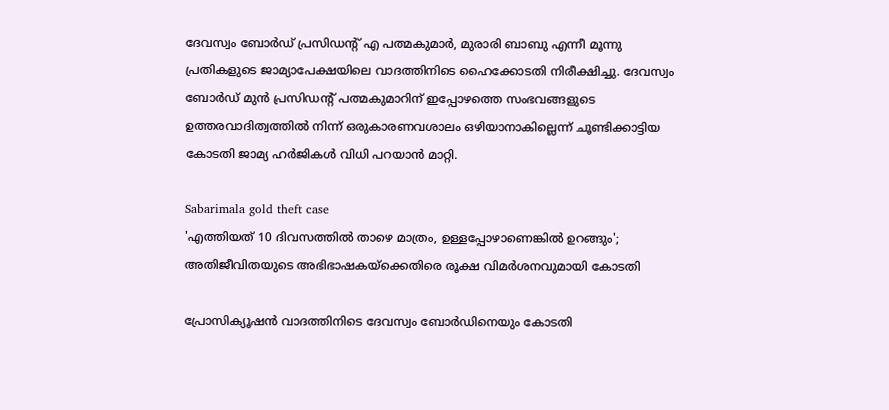ദേവസ്വം ബോര്‍ഡ് പ്രസിഡന്റ് എ പത്മകുമാര്‍, മുരാരി ബാബു എന്നീ മൂന്നു പ്രതികളുടെ ജാമ്യാപേക്ഷയിലെ വാദത്തിനിടെ ഹൈക്കോടതി നിരീക്ഷിച്ചു. ദേവസ്വം ബോര്‍ഡ് മുന്‍ പ്രസിഡന്റ് പത്മകുമാറിന് ഇപ്പോഴത്തെ സംഭവങ്ങളുടെ ഉത്തരവാദിത്വത്തില്‍ നിന്ന് ഒരുകാരണവശാലം ഒഴിയാനാകില്ലെന്ന് ചൂണ്ടിക്കാട്ടിയ കോടതി ജാമ്യ ഹര്‍ജികള്‍ വിധി പറയാന്‍ മാറ്റി.

Sabarimala gold theft case
'എത്തിയത് 10 ദിവസത്തില്‍ താഴെ മാത്രം, ഉള്ളപ്പോഴാണെങ്കില്‍ ഉറങ്ങും'; അതിജീവിതയുടെ അഭിഭാഷകയ്‌ക്കെതിരെ രൂക്ഷ വിമര്‍ശനവുമായി കോടതി

പ്രോസിക്യൂഷന്‍ വാദത്തിനിടെ ദേവസ്വം ബോര്‍ഡിനെയും കോടതി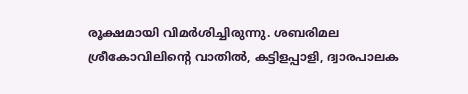രൂക്ഷമായി വിമര്‍ശിച്ചിരുന്നു. ശബരിമല ശ്രീകോവിലിന്റെ വാതില്‍, കട്ടിളപ്പാളി, ദ്വാരപാലക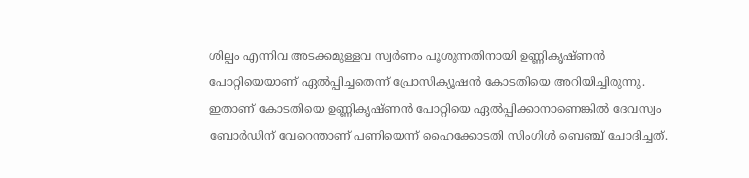ശില്പം എന്നിവ അടക്കമുള്ളവ സ്വര്‍ണം പൂശുന്നതിനായി ഉണ്ണികൃഷ്ണന്‍ പോറ്റിയെയാണ് ഏല്‍പ്പിച്ചതെന്ന് പ്രോസിക്യൂഷന്‍ കോടതിയെ അറിയിച്ചിരുന്നു. ഇതാണ് കോടതിയെ ഉണ്ണികൃഷ്ണന്‍ പോറ്റിയെ ഏല്‍പ്പിക്കാനാണെങ്കില്‍ ദേവസ്വം ബോര്‍ഡിന് വേറെന്താണ് പണിയെന്ന് ഹൈക്കോടതി സിംഗിള്‍ ബെഞ്ച് ചോദിച്ചത്.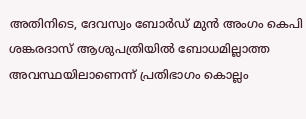അതിനിടെ, ദേവസ്വം ബോര്‍ഡ് മുന്‍ അംഗം കെപി ശങ്കരദാസ് ആശുപത്രിയില്‍ ബോധമില്ലാത്ത അവസ്ഥയിലാണെന്ന് പ്രതിഭാഗം കൊല്ലം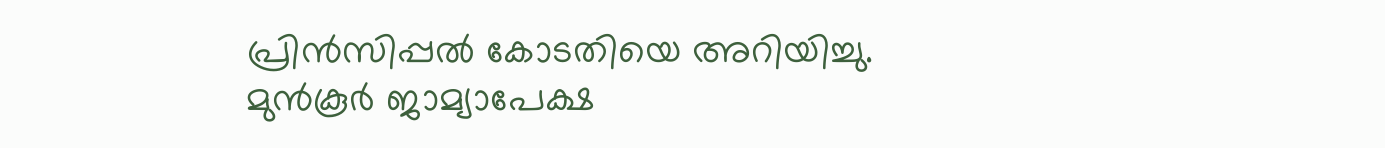പ്രിന്‍സിപ്പല്‍ കോടതിയെ അറിയിച്ചു. മുന്‍കൂര്‍ ജാമ്യാപേക്ഷ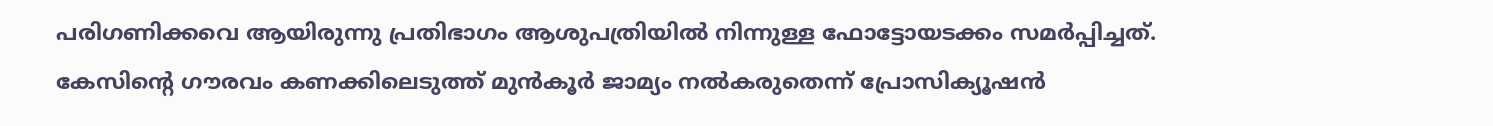പരിഗണിക്കവെ ആയിരുന്നു പ്രതിഭാഗം ആശുപത്രിയില്‍ നിന്നുള്ള ഫോട്ടോയടക്കം സമര്‍പ്പിച്ചത്. കേസിന്റെ ഗൗരവം കണക്കിലെടുത്ത് മുന്‍കൂര്‍ ജാമ്യം നല്‍കരുതെന്ന് പ്രോസിക്യൂഷന്‍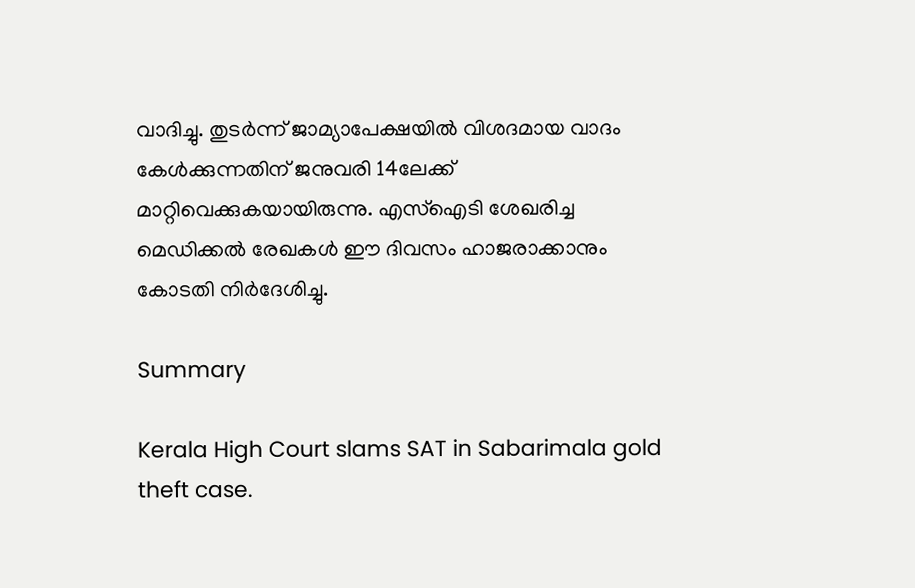വാദിച്ചു. തുടര്‍ന്ന് ജാമ്യാപേക്ഷയില്‍ വിശദമായ വാദം കേള്‍ക്കുന്നതിന് ജനുവരി 14ലേക്ക് മാറ്റിവെക്കുകയായിരുന്നു. എസ്‌ഐടി ശേഖരിച്ച മെഡിക്കല്‍ രേഖകള്‍ ഈ ദിവസം ഹാജരാക്കാനും കോടതി നിര്‍ദേശിച്ചു.

Summary

Kerala High Court slams SAT in Sabarimala gold theft case.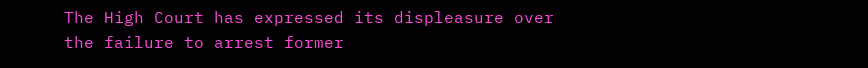The High Court has expressed its displeasure over the failure to arrest former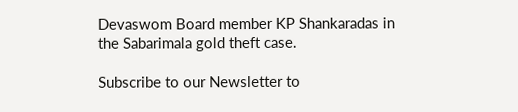Devaswom Board member KP Shankaradas in the Sabarimala gold theft case.

Subscribe to our Newsletter to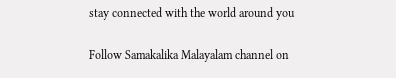stay connected with the world around you

Follow Samakalika Malayalam channel on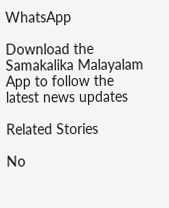WhatsApp

Download the Samakalika Malayalam App to follow the latest news updates

Related Stories

No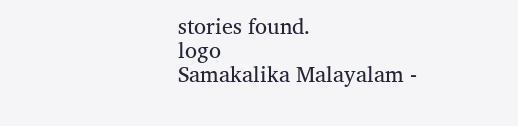stories found.
logo
Samakalika Malayalam -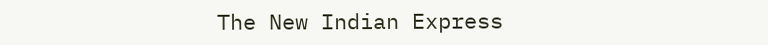The New Indian Express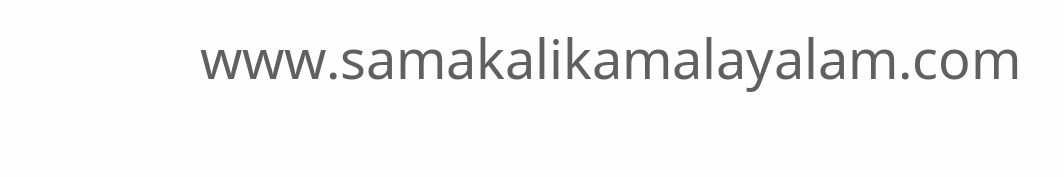www.samakalikamalayalam.com